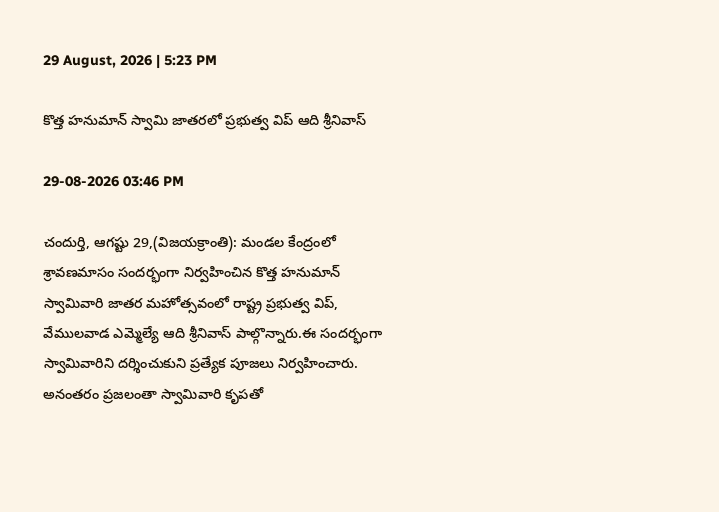29 August, 2026 | 5:23 PM

కొత్త హనుమాన్ స్వామి జాతరలో ప్రభుత్వ విప్ ఆది శ్రీనివాస్

29-08-2026 03:46 PM

చందుర్తి, ఆగష్టు 29,(విజయక్రాంతి): మండల కేంద్రంలో శ్రావణమాసం సందర్భంగా నిర్వహించిన కొత్త హనుమాన్ స్వామివారి జాతర మహోత్సవంలో రాష్ట్ర ప్రభుత్వ విప్, వేములవాడ ఎమ్మెల్యే ఆది శ్రీనివాస్ పాల్గొన్నారు.ఈ సందర్భంగా స్వామివారిని దర్శించుకుని ప్రత్యేక పూజలు నిర్వహించారు. అనంతరం ప్రజలంతా స్వామివారి కృపతో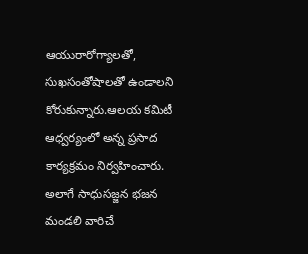ఆయురారోగ్యాలతో, సుఖసంతోషాలతో ఉండాలని కోరుకున్నారు.ఆలయ కమిటీ ఆధ్వర్యంలో అన్న ప్రసాద కార్యక్రమం నిర్వహించారు. అలాగే సాధుసజ్జన భజన మండలి వారిచే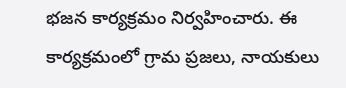భజన కార్యక్రమం నిర్వహించారు. ఈ కార్యక్రమంలో గ్రామ ప్రజలు, నాయకులు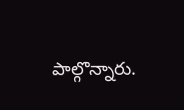పాల్గొన్నారు.